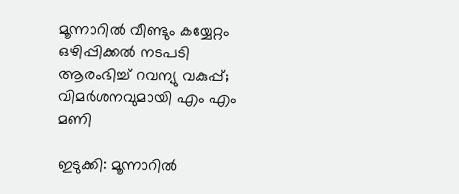മൂന്നാറിൽ വീണ്ടും കയ്യേറ്റം ഒഴിപ്പിക്കൽ നടപടി ആരംഭിച്ച് റവന്യു വകുപ്പ്; വിമർശനവുമായി എം എം മണി

ഇടുക്കി: മൂന്നാറിൽ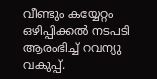വീണ്ടും കയ്യേറ്റം ഒഴിപ്പിക്കൽ നടപടി ആരംഭിച്ച് റവന്യു വകുപ്പ്.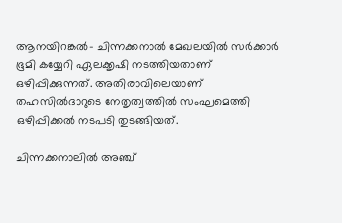ആനയിറങ്കൽ- ചിന്നക്കനാൽ മേഖലയിൽ സർക്കാർ ഭൂമി കയ്യേറി ഏലക്കൃഷി നടത്തിയതാണ് ഒഴിപ്പിക്കുന്നത്. അതിരാവിലെയാണ് തഹസിൽദാറുടെ നേതൃത്വത്തിൽ സംഘമെത്തി ഒഴിപ്പിക്കൽ നടപടി തുടങ്ങിയത്.

ചിന്നക്കനാലിൽ അഞ്ച്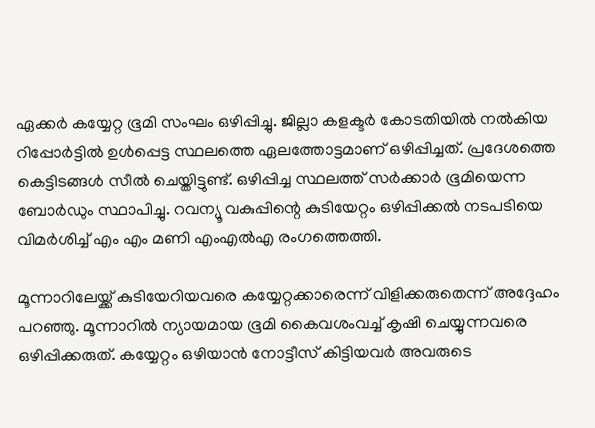ഏക്കർ കയ്യേറ്റ ഭൂമി സംഘം ഒഴിപ്പിച്ചു. ജില്ലാ കളക്ടർ കോടതിയിൽ നൽകിയ റിപ്പോർട്ടിൽ ഉൾപ്പെട്ട സ്ഥലത്തെ ഏലത്തോട്ടമാണ് ഒഴിപ്പിച്ചത്. പ്രദേശത്തെ കെട്ടിടങ്ങൾ സീൽ ചെയ്തിട്ടുണ്ട്. ഒഴിപ്പിച്ച സ്ഥലത്ത് സർക്കാർ ഭൂമിയെന്ന ബോർഡും സ്ഥാപിച്ചു. റവന്യൂ വകുപ്പിന്റെ കുടിയേറ്റം ഒഴിപ്പിക്കൽ നടപടിയെ വിമർശിച്ച് എം എം മണി എംഎൽഎ രംഗത്തെത്തി.

മൂന്നാറിലേയ്ക്ക് കുടിയേറിയവരെ കയ്യേറ്റക്കാരെന്ന് വിളിക്കരുതെന്ന് അദ്ദേഹം പറഞ്ഞു. മൂന്നാറിൽ ന്യായമായ ഭൂമി കൈവശംവച്ച് കൃഷി ചെയ്യുന്നവരെ ഒഴിപ്പിക്കരുത്. കയ്യേറ്റം ഒഴിയാൻ നോട്ടീസ് കിട്ടിയവർ അവരുടെ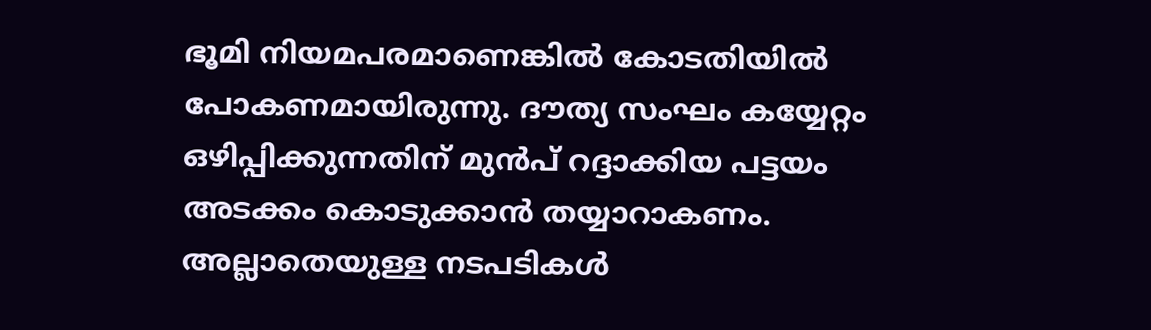ഭൂമി നിയമപരമാണെങ്കിൽ കോടതിയിൽ പോകണമായിരുന്നു. ദൗത്യ സംഘം കയ്യേറ്റം ഒഴിപ്പിക്കുന്നതിന് മുൻപ് റദ്ദാക്കിയ പട്ടയം അടക്കം കൊടുക്കാൻ തയ്യാറാകണം. അല്ലാതെയുള്ള നടപടികൾ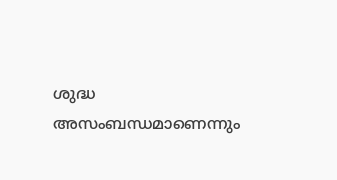ശുദ്ധ അസംബന്ധമാണെന്നും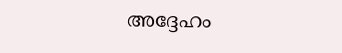അദ്ദേഹം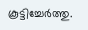കൂട്ടിച്ചേർത്തു.